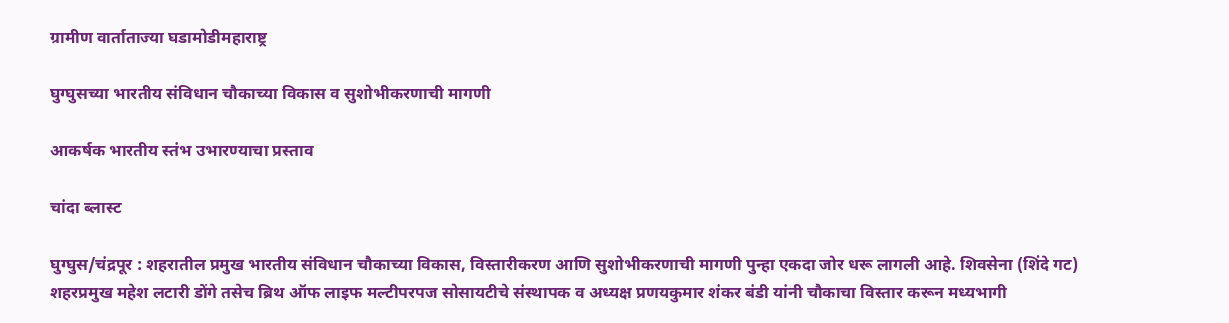ग्रामीण वार्ताताज्या घडामोडीमहाराष्ट्र

घुग्घुसच्या भारतीय संविधान चौकाच्या विकास व सुशोभीकरणाची मागणी

आकर्षक भारतीय स्तंभ उभारण्याचा प्रस्ताव

चांदा ब्लास्ट

घुग्घुस/चंद्रपूर : शहरातील प्रमुख भारतीय संविधान चौकाच्या विकास, विस्तारीकरण आणि सुशोभीकरणाची मागणी पुन्हा एकदा जोर धरू लागली आहे. शिवसेना (शिंदे गट) शहरप्रमुख महेश लटारी डोंगे तसेच ब्रिथ ऑफ लाइफ मल्टीपरपज सोसायटीचे संस्थापक व अध्यक्ष प्रणयकुमार शंकर बंडी यांनी चौकाचा विस्तार करून मध्यभागी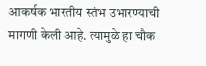आकर्षक भारतीय स्तंभ उभारण्याची मागणी केली आहे. त्यामुळे हा चौक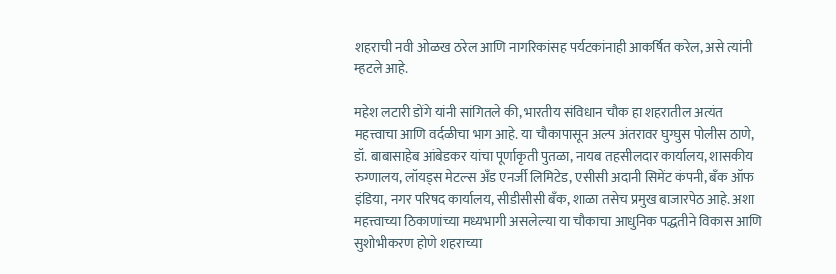शहराची नवी ओळख ठरेल आणि नागरिकांसह पर्यटकांनाही आकर्षित करेल, असे त्यांनी म्हटले आहे.

महेश लटारी डोंगे यांनी सांगितले की, भारतीय संविधान चौक हा शहरातील अत्यंत महत्त्वाचा आणि वर्दळीचा भाग आहे. या चौकापासून अल्प अंतरावर घुग्घुस पोलीस ठाणे, डॉ. बाबासाहेब आंबेडकर यांचा पूर्णाकृती पुतळा, नायब तहसीलदार कार्यालय, शासकीय रुग्णालय, लॉयड्स मेटल्स अँड एनर्जी लिमिटेड, एसीसी अदानी सिमेंट कंपनी, बँक ऑफ इंडिया, नगर परिषद कार्यालय, सीडीसीसी बँक, शाळा तसेच प्रमुख बाजारपेठ आहे. अशा महत्त्वाच्या ठिकाणांच्या मध्यभागी असलेल्या या चौकाचा आधुनिक पद्धतीने विकास आणि सुशोभीकरण होणे शहराच्या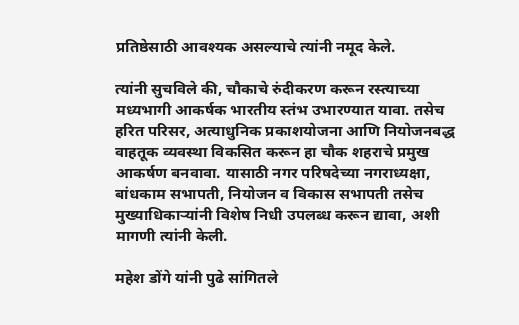प्रतिष्ठेसाठी आवश्यक असल्याचे त्यांनी नमूद केले.

त्यांनी सुचविले की, चौकाचे रुंदीकरण करून रस्त्याच्या मध्यभागी आकर्षक भारतीय स्तंभ उभारण्यात यावा. तसेच हरित परिसर, अत्याधुनिक प्रकाशयोजना आणि नियोजनबद्ध वाहतूक व्यवस्था विकसित करून हा चौक शहराचे प्रमुख आकर्षण बनवावा. यासाठी नगर परिषदेच्या नगराध्यक्षा, बांधकाम सभापती, नियोजन व विकास सभापती तसेच मुख्याधिकाऱ्यांनी विशेष निधी उपलब्ध करून द्यावा, अशी मागणी त्यांनी केली.

महेश डोंगे यांनी पुढे सांगितले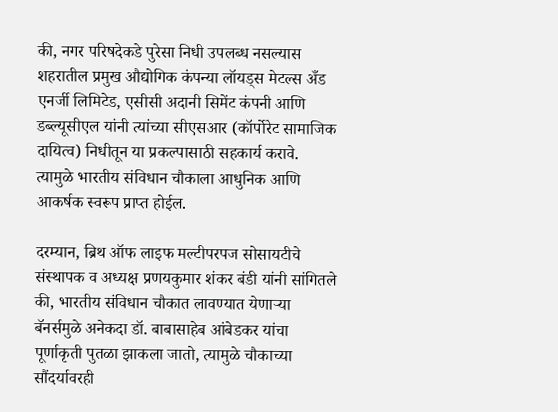की, नगर परिषदेकडे पुरेसा निधी उपलब्ध नसल्यास शहरातील प्रमुख औद्योगिक कंपन्या लॉयड्स मेटल्स अँड एनर्जी लिमिटेड, एसीसी अदानी सिमेंट कंपनी आणि डब्ल्यूसीएल यांनी त्यांच्या सीएसआर (कॉर्पोरेट सामाजिक दायित्व) निधीतून या प्रकल्पासाठी सहकार्य करावे. त्यामुळे भारतीय संविधान चौकाला आधुनिक आणि आकर्षक स्वरूप प्राप्त होईल.

दरम्यान, ब्रिथ ऑफ लाइफ मल्टीपरपज सोसायटीचे संस्थापक व अध्यक्ष प्रणयकुमार शंकर बंडी यांनी सांगितले की, भारतीय संविधान चौकात लावण्यात येणाऱ्या बॅनर्समुळे अनेकदा डॉ. बाबासाहेब आंबेडकर यांचा पूर्णाकृती पुतळा झाकला जातो, त्यामुळे चौकाच्या सौंदर्यावरही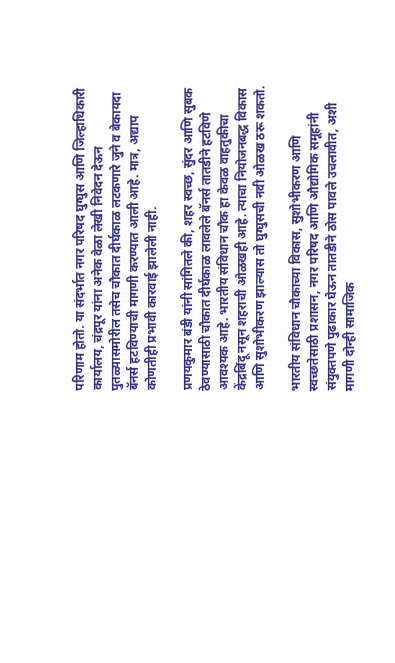परिणाम होतो. या संदर्भात नगर परिषद घुग्घुस आणि जिल्हाधिकारी कार्यालय, चंद्रपूर यांना अनेक वेळा लेखी निवेदन देऊन पुतळ्यासमोरील तसेच चौकात दीर्घकाळ लटकणारे जुने व बेकायदा बॅनर्स हटविण्याची मागणी करण्यात आली आहे. मात्र, अद्याप कोणतीही प्रभावी कारवाई झालेली नाही.

प्रणयकुमार बंडी यांनी सांगितले की, शहर स्वच्छ, सुंदर आणि सुबक ठेवण्यासाठी चौकात दीर्घकाळ लावलेले बॅनर्स तातडीने हटविणे आवश्यक आहे. भारतीय संविधान चौक हा केवळ वाहतुकीचा केंद्रबिंदू नसून शहराची ओळखही आहे. त्याचा नियोजनबद्ध विकास आणि सुशोभीकरण झाल्यास तो घुग्घुसची नवी ओळख ठरू शकतो.

भारतीय संविधान चौकाच्या विकास, सुशोभीकरण आणि स्वच्छतेसाठी प्रशासन, नगर परिषद आणि औद्योगिक समूहांनी संयुक्तपणे पुढाकार घेऊन तातडीने ठोस पावले उचलावीत, अशी मागणी दोन्ही सामाजिक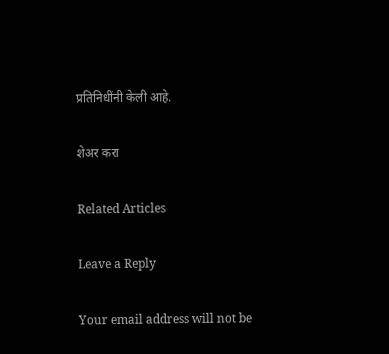प्रतिनिधींनी केली आहे.

शेअर करा

Related Articles

Leave a Reply

Your email address will not be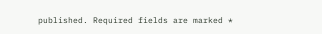published. Required fields are marked *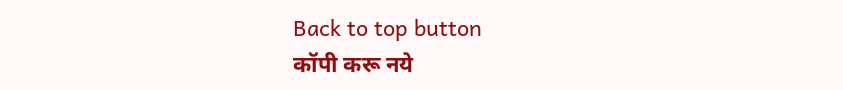Back to top button
कॉपी करू नये